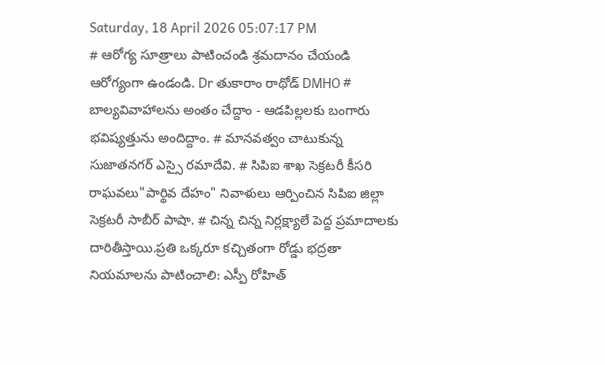Saturday, 18 April 2026 05:07:17 PM
# ఆరోగ్య సూత్రాలు పాటించండి శ్రమదానం చేయండి ఆరోగ్యంగా ఉండండి. Dr తుకారాం రాథోడ్ DMHO # బాల్యవివాహాలను అంతం చేద్దాం - ఆడపిల్లలకు బంగారు భవిష్యత్తును అందిద్దాం. # మానవత్వం చాటుకున్న సుజాతనగర్ ఎస్సై రమాదేవి. # సిపిఐ శాఖ సెక్రటరీ కీసరి రాఘవలు"పార్థివ దేహం" నివాళులు ఆర్పించిన సిపిఐ జిల్లా సెక్రటరీ సాబీర్ పాషా. # చిన్న చిన్న నిర్లక్ష్యాలే పెద్ద ప్రమాదాలకు దారితీస్తాయి.ప్రతి ఒక్కరూ కచ్చితంగా రోడ్డు భద్రతా నియమాలను పాటించాలి: ఎస్పీ రోహిత్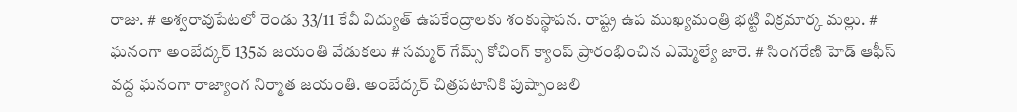రాజు. # అశ్వరావుపేటలో రెండు 33/11 కేవీ విద్యుత్ ఉపకేంద్రాలకు శంకుస్థాపన. రాష్ట్ర ఉప ముఖ్యమంత్రి భట్టి విక్రమార్క మల్లు. # ఘనంగా అంబేద్కర్ 135వ జయంతి వేడుకలు # సమ్మర్ గేమ్స్ కోచింగ్ క్యాంప్ ప్రారంభించిన ఎమ్మెల్యే జారె. # సింగరేణి హెడ్ ఆఫీస్ వద్ద ఘనంగా రాజ్యాంగ నిర్మాత జయంతి. అంబేద్కర్ చిత్రపటానికి పుష్పాంజలి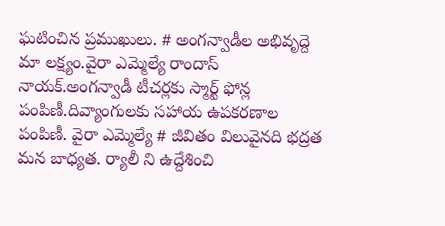ఘటించిన ప్రముఖులు. # అంగన్వాడీల అభివృద్దె మా లక్ష్యం.వైరా ఎమ్మెల్యే రాందాస్ నాయక్.అంగన్వాడీ టీచర్లకు స్మార్ట్ ఫోన్ల పంపిణీ.దివ్యాంగులకు సహాయ ఉపకరణాల పంపిణీ. వైరా ఎమ్మెల్యే # జీవితం విలువైనది భద్రత మన బాధ్యత. ర్యాలీ ని ఉద్దేశించి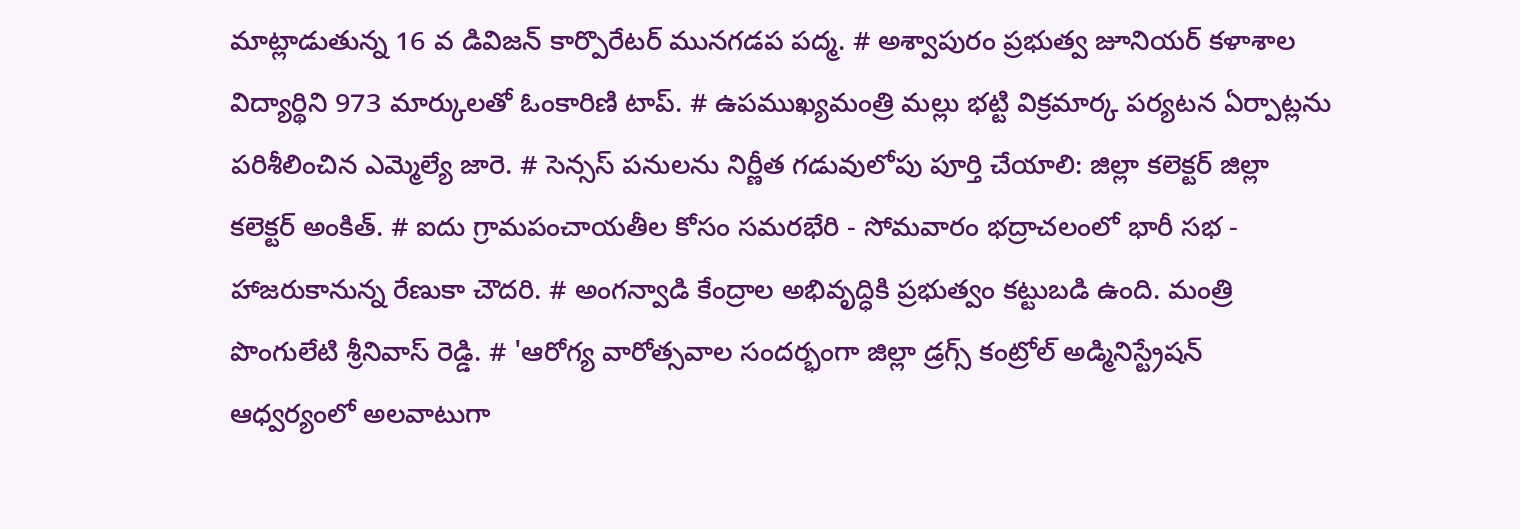మాట్లాడుతున్న 16 వ డివిజన్ కార్పొరేటర్ మునగడప పద్మ. # అశ్వాపురం ప్రభుత్వ జూనియర్ కళాశాల విద్యార్థిని 973 మార్కులతో ఓంకారిణి టాప్. # ఉపముఖ్యమంత్రి మల్లు భట్టి విక్రమార్క పర్యటన ఏర్పాట్లను పరిశీలించిన ఎమ్మెల్యే జారె. # సెన్సస్ పనులను నిర్ణీత గడువులోపు పూర్తి చేయాలి: జిల్లా కలెక్టర్ జిల్లా కలెక్టర్ అంకిత్. # ఐదు గ్రామపంచాయతీల కోసం సమరభేరి - సోమవారం భద్రాచలంలో భారీ సభ - హాజరుకానున్న రేణుకా చౌదరి. # అంగన్వాడి కేంద్రాల అభివృద్ధికి ప్రభుత్వం కట్టుబడి ఉంది. మంత్రి పొంగులేటి శ్రీనివాస్ రెడ్డి. # 'ఆరోగ్య వారోత్సవాల సందర్భంగా జిల్లా డ్రగ్స్ కంట్రోల్ అడ్మినిస్ట్రేషన్ ఆధ్వర్యంలో అలవాటుగా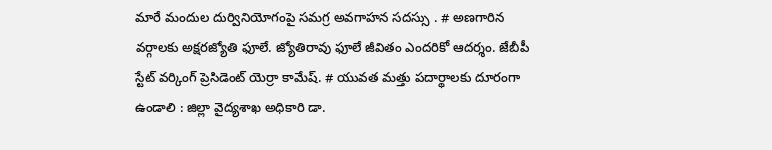మారే మందుల దుర్వినియోగంపై సమగ్ర అవగాహన సదస్సు . # అణగారిన వర్గాలకు అక్షరజ్యోతి ఫూలే. జ్యోతిరావు ఫూలే జీవితం ఎందరికో ఆదర్శం. జేబీపీ స్టేట్ వర్కింగ్ ప్రెసిడెంట్ యెర్రా కామేష్. # యువత మత్తు పదార్థాలకు దూరంగా ఉండాలి : జిల్లా వైద్యశాఖ అధికారి డా.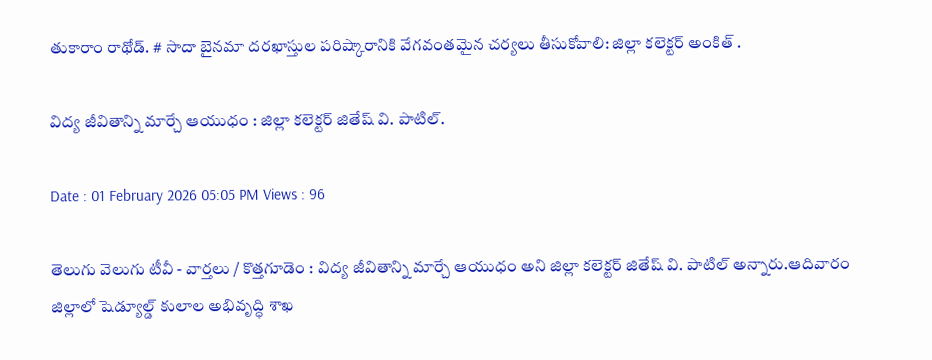తుకారాం రాథోడ్. # సాదా బైనమా దరఖాస్తుల పరిష్కారానికి వేగవంతమైన చర్యలు తీసుకోవాలి: జిల్లా కలెక్టర్ అంకిత్ .

విద్య జీవితాన్ని మార్చే ఆయుధం : జిల్లా కలెక్టర్ జితేష్ వి. పాటిల్.

Date : 01 February 2026 05:05 PM Views : 96

తెలుగు వెలుగు టీవీ - వార్తలు / కొత్తగూడెం : విద్య జీవితాన్ని మార్చే ఆయుధం అని జిల్లా కలెక్టర్ జితేష్ వి. పాటిల్ అన్నారు.ఆదివారం జిల్లాలో షెడ్యూల్డ్ కులాల అభివృద్ధి శాఖ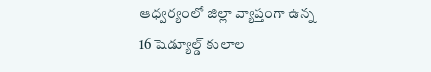ఆధ్వర్యంలో జిల్లా వ్యాప్తంగా ఉన్న 16 షెడ్యూల్డ్ కులాల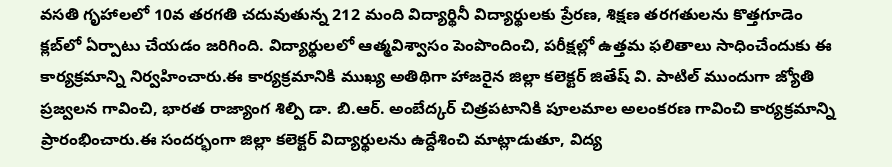వసతి గృహాలలో 10వ తరగతి చదువుతున్న 212 మంది విద్యార్థినీ విద్యార్థులకు ప్రేరణ, శిక్షణ తరగతులను కొత్తగూడెం క్లబ్‌లో ఏర్పాటు చేయడం జరిగింది. విద్యార్థులలో ఆత్మవిశ్వాసం పెంపొందించి, పరీక్షల్లో ఉత్తమ ఫలితాలు సాధించేందుకు ఈ కార్యక్రమాన్ని నిర్వహించారు.ఈ కార్యక్రమానికి ముఖ్య అతిథిగా హాజరైన జిల్లా కలెక్టర్ జితేష్ వి. పాటిల్ ముందుగా జ్యోతి ప్రజ్వలన గావించి, భారత రాజ్యాంగ శిల్పి డా. బి.ఆర్. అంబేద్కర్ చిత్రపటానికి పూలమాల అలంకరణ గావించి కార్యక్రమాన్ని ప్రారంభించారు.ఈ సందర్భంగా జిల్లా కలెక్టర్ విద్యార్థులను ఉద్దేశించి మాట్లాడుతూ, విద్య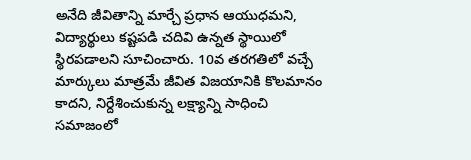అనేది జీవితాన్ని మార్చే ప్రధాన ఆయుధమని, విద్యార్థులు కష్టపడి చదివి ఉన్నత స్థాయిలో స్థిరపడాలని సూచించారు. 10వ తరగతిలో వచ్చే మార్కులు మాత్రమే జీవిత విజయానికి కొలమానం కాదని, నిర్దేశించుకున్న లక్ష్యాన్ని సాధించి సమాజంలో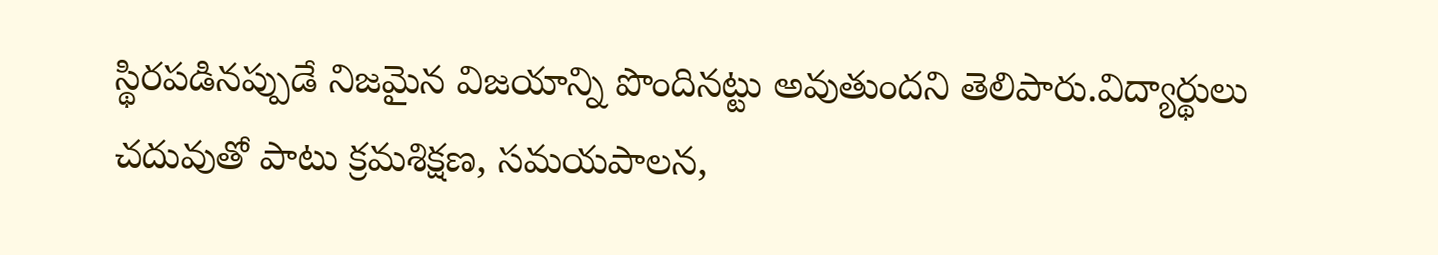స్థిరపడినప్పుడే నిజమైన విజయాన్ని పొందినట్టు అవుతుందని తెలిపారు.విద్యార్థులు చదువుతో పాటు క్రమశిక్షణ, సమయపాలన,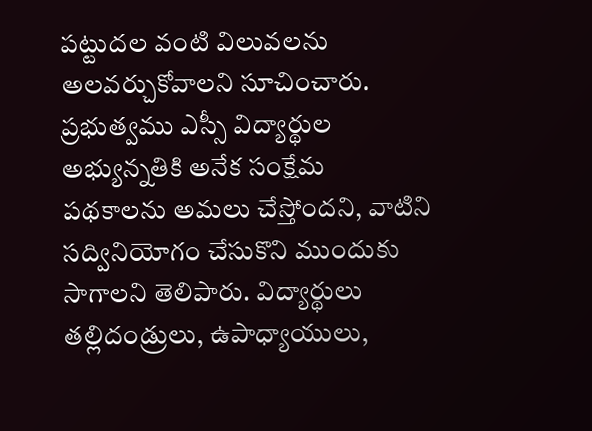పట్టుదల వంటి విలువలను అలవర్చుకోవాలని సూచించారు. ప్రభుత్వము ఎస్సీ విద్యార్థుల అభ్యున్నతికి అనేక సంక్షేమ పథకాలను అమలు చేస్తోందని, వాటిని సద్వినియోగం చేసుకొని ముందుకు సాగాలని తెలిపారు. విద్యార్థులు తల్లిదండ్రులు, ఉపాధ్యాయులు,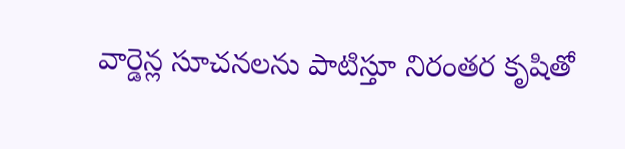వార్డెన్ల సూచనలను పాటిస్తూ నిరంతర కృషితో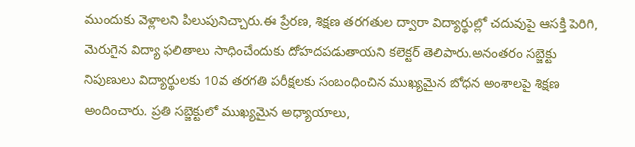ముందుకు వెళ్లాలని పిలుపునిచ్చారు.ఈ ప్రేరణ, శిక్షణ తరగతుల ద్వారా విద్యార్థుల్లో చదువుపై ఆసక్తి పెరిగి, మెరుగైన విద్యా ఫలితాలు సాధించేందుకు దోహదపడుతాయని కలెక్టర్ తెలిపారు.అనంతరం సబ్జెక్టు నిపుణులు విద్యార్థులకు 10వ తరగతి పరీక్షలకు సంబంధించిన ముఖ్యమైన బోధన అంశాలపై శిక్షణ అందించారు. ప్రతి సబ్జెక్టులో ముఖ్యమైన అధ్యాయాలు,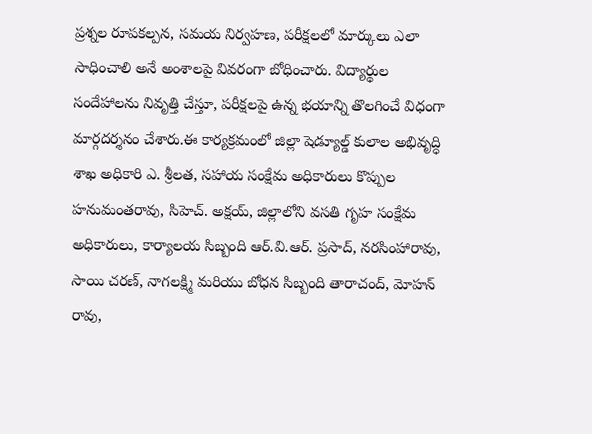ప్రశ్నల రూపకల్పన, సమయ నిర్వహణ, పరీక్షలలో మార్కులు ఎలా సాధించాలి అనే అంశాలపై వివరంగా బోధించారు. విద్యార్థుల సందేహాలను నివృత్తి చేస్తూ, పరీక్షలపై ఉన్న భయాన్ని తొలగించే విధంగా మార్గదర్శనం చేశారు.ఈ కార్యక్రమంలో జిల్లా షెడ్యూల్డ్ కులాల అభివృద్ధి శాఖ అధికారి ఎ. శ్రీలత, సహాయ సంక్షేమ అధికారులు కొప్పుల హనుమంతరావు, సిహెచ్. అక్షయ్, జిల్లాలోని వసతి గృహ సంక్షేమ అధికారులు, కార్యాలయ సిబ్బంది ఆర్.వి.ఆర్. ప్రసాద్, నరసింహారావు, సాయి చరణ్, నాగలక్ష్మి మరియు బోధన సిబ్బంది తారాచంద్, మోహన్ రావు,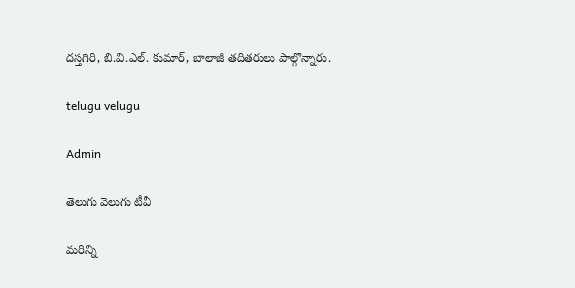దస్తగిరి, బి.వి.ఎల్. కుమార్, బాలాజీ తదితరులు పాల్గొన్నారు.

telugu velugu

Admin

తెలుగు వెలుగు టీవీ

మరిన్ని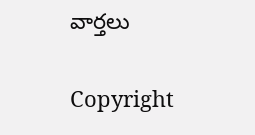వార్తలు

Copyright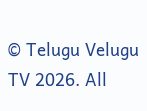© Telugu Velugu TV 2026. All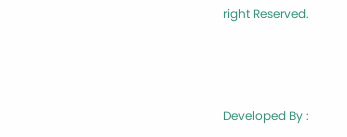right Reserved.



Developed By :